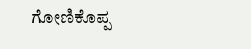ಗೋಣಿಕೊಪ್ಪ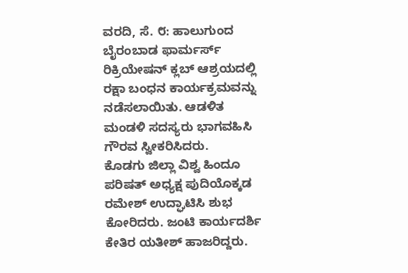ವರದಿ, ಸೆ. ೮: ಹಾಲುಗುಂದ ಬೈರಂಬಾಡ ಫಾರ್ಮರ್ಸ್ ರಿಕ್ರಿಯೇಷನ್ ಕ್ಲಬ್ ಆಶ್ರಯದಲ್ಲಿ ರಕ್ಷಾ ಬಂಧನ ಕಾರ್ಯಕ್ರಮವನ್ನು ನಡೆಸಲಾಯಿತು. ಆಡಳಿತ ಮಂಡಳಿ ಸದಸ್ಯರು ಭಾಗವಹಿಸಿ ಗೌರವ ಸ್ವೀಕರಿಸಿದರು.
ಕೊಡಗು ಜಿಲ್ಲಾ ವಿಶ್ವ ಹಿಂದೂ ಪರಿಷತ್ ಅಧ್ಯಕ್ಷ ಪುದಿಯೊಕ್ಕಡ ರಮೇಶ್ ಉದ್ಘಾಟಿಸಿ ಶುಭ ಕೋರಿದರು. ಜಂಟಿ ಕಾರ್ಯದರ್ಶಿ ಕೇತಿರ ಯತೀಶ್ ಹಾಜರಿದ್ದರು.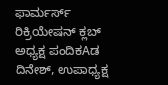ಫಾರ್ಮರ್ಸ್ ರಿಕ್ರಿಯೇಷನ್ ಕ್ಲಬ್ ಅಧ್ಯಕ್ಷ ಪಂದಿಕAಡ ದಿನೇಶ್, ಉಪಾಧ್ಯಕ್ಷ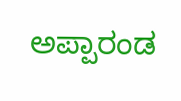ಅಪ್ಪಾರಂಡ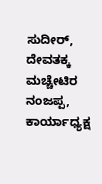ಸುದೀರ್, ದೇವತಕ್ಕ ಮಚ್ಚೇಟಿರ ನಂಜಪ್ಪ, ಕಾರ್ಯಾಧ್ಯಕ್ಷ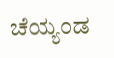ಚೆಯ್ಯಂಡ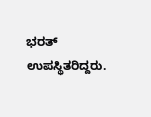ಭರತ್ ಉಪಸ್ಥಿತರಿದ್ದರು.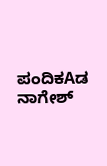ಪಂದಿಕAಡ ನಾಗೇಶ್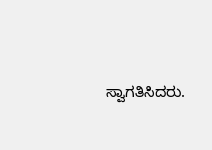ಸ್ವಾಗತಿಸಿದರು.